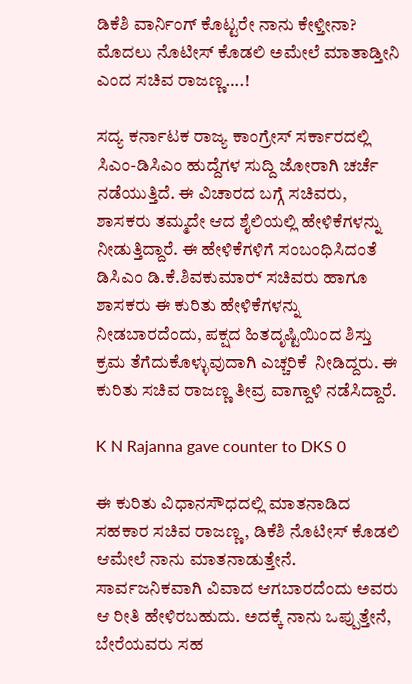ಡಿಕೆಶಿ ವಾರ್ನಿಂಗ್ ಕೊಟ್ಟರೇ ನಾನು ಕೇಳ್ತೀನಾ? ಮೊದಲು ನೊಟೀಸ್ ಕೊಡಲಿ ಅಮೇಲೆ ಮಾತಾಡ್ತೀನಿ ಎಂದ ಸಚಿವ ರಾಜಣ್ಣ….!

ಸದ್ಯ ಕರ್ನಾಟಕ ರಾಜ್ಯ ಕಾಂಗ್ರೇಸ್ ಸರ್ಕಾರದಲ್ಲಿ ಸಿಎಂ-ಡಿಸಿಎಂ ಹುದ್ದೆಗಳ ಸುದ್ದಿ ಜೋರಾಗಿ ಚರ್ಚೆ ನಡೆಯುತ್ತಿದೆ. ಈ ವಿಚಾರದ ಬಗ್ಗೆ ಸಚಿವರು, ಶಾಸಕರು ತಮ್ಮದೇ ಆದ ಶೈಲಿಯಲ್ಲಿ ಹೇಳಿಕೆಗಳನ್ನು ನೀಡುತ್ತಿದ್ದಾರೆ. ಈ ಹೇಳಿಕೆಗಳಿಗೆ ಸಂಬಂಧಿಸಿದಂತೆ ಡಿಸಿಎಂ ಡಿ.ಕೆ.ಶಿವಕುಮಾರ್‍ ಸಚಿವರು ಹಾಗೂ ಶಾಸಕರು ಈ ಕುರಿತು ಹೇಳಿಕೆಗಳನ್ನು ನೀಡಬಾರದೆಂದು, ಪಕ್ಷದ ಹಿತದೃಷ್ಟಿಯಿಂದ ಶಿಸ್ತು ಕ್ರಮ ತೆಗೆದುಕೊಳ್ಳುವುದಾಗಿ ಎಚ್ಚರಿಕೆ  ನೀಡಿದ್ದರು. ಈ ಕುರಿತು ಸಚಿವ ರಾಜಣ್ಣ ತೀವ್ರ ವಾಗ್ದಾಳಿ ನಡೆಸಿದ್ದಾರೆ.

K N Rajanna gave counter to DKS 0

ಈ ಕುರಿತು ವಿಧಾನಸೌಧದಲ್ಲಿ ಮಾತನಾಡಿದ ಸಹಕಾರ ಸಚಿವ ರಾಜಣ್ಣ, ಡಿಕೆಶಿ ನೊಟೀಸ್ ಕೊಡಲಿ ಆಮೇಲೆ ನಾನು ಮಾತನಾಡುತ್ತೇನೆ. ಸಾರ್ವಜನಿಕವಾಗಿ ವಿವಾದ ಆಗಬಾರದೆಂದು ಅವರು ಆ ರೀತಿ ಹೇಳಿರಬಹುದು. ಅದಕ್ಕೆ ನಾನು ಒಪ್ಪುತ್ತೇನೆ, ಬೇರೆಯವರು ಸಹ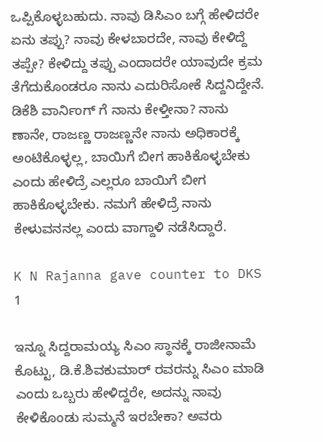ಒಪ್ಪಿಕೊಳ್ಳಬಹುದು. ನಾವು ಡಿಸಿಎಂ ಬಗ್ಗೆ ಹೇಳಿದರೇ ಏನು ತಪ್ಪು? ನಾವು ಕೇಳಬಾರದೇ, ನಾವು ಕೇಳಿದ್ದೆ ತಪ್ಪೇ? ಕೇಳಿದ್ದು ತಪ್ಪು ಎಂದಾದರೇ ಯಾವುದೇ ಕ್ರಮ ತೆಗೆದುಕೊಂಡರೂ ನಾನು ಎದುರಿಸೋಕೆ ಸಿದ್ದನಿದ್ದೇನೆ. ಡಿಕೆಶಿ ವಾರ್ನಿಂಗ್ ಗೆ ನಾನು ಕೇಳ್ತೀನಾ? ನಾನು ಣಾನೇ, ರಾಜಣ್ಣ ರಾಜಣ್ಣನೇ ನಾನು ಅಧಿಕಾರಕ್ಕೆ ಅಂಟಿಕೊಳ್ಳಲ್ಲ, ಬಾಯಿಗೆ ಬೀಗ ಹಾಕಿಕೊಳ್ಳಬೇಕು ಎಂದು ಹೇಳಿದ್ರೆ ಎಲ್ಲರೂ ಬಾಯಿಗೆ ಬೀಗ ಹಾಕಿಕೊಳ್ಳಬೇಕು. ನಮಗೆ ಹೇಳಿದ್ರೆ ನಾನು ಕೇಳುವನನಲ್ಲ ಎಂದು ವಾಗ್ದಾಳಿ ನಡೆಸಿದ್ದಾರೆ.

K N Rajanna gave counter to DKS 1

ಇನ್ನೂ ಸಿದ್ದರಾಮಯ್ಯ ಸಿಎಂ ಸ್ಥಾನಕ್ಕೆ ರಾಜೀನಾಮೆ ಕೊಟ್ಟು, ಡಿ.ಕೆ.ಶಿವಕುಮಾರ್‍ ರವರನ್ನು ಸಿಎಂ ಮಾಡಿ ಎಂದು ಒಬ್ಬರು ಹೇಳಿದ್ದರೇ, ಅದನ್ನು ನಾವು ಕೇಳಿಕೊಂಡು ಸುಮ್ಮನೆ ಇರಬೇಕಾ? ಅವರು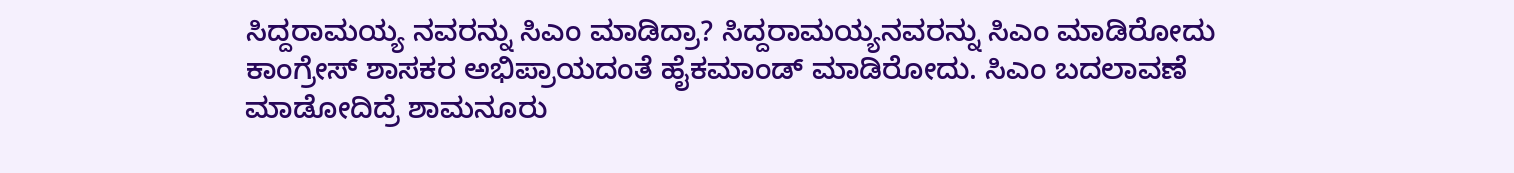ಸಿದ್ದರಾಮಯ್ಯ ನವರನ್ನು ಸಿಎಂ ಮಾಡಿದ್ರಾ? ಸಿದ್ದರಾಮಯ್ಯನವರನ್ನು ಸಿಎಂ ಮಾಡಿರೋದು ಕಾಂಗ್ರೇಸ್ ಶಾಸಕರ ಅಭಿಪ್ರಾಯದಂತೆ ಹೈಕಮಾಂಡ್ ಮಾಡಿರೋದು. ಸಿಎಂ ಬದಲಾವಣೆ ಮಾಡೋದಿದ್ರೆ ಶಾಮನೂರು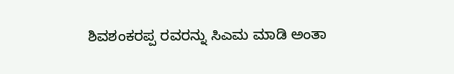ಶಿವಶಂಕರಪ್ಪ ರವರನ್ನು ಸಿಎಮ ಮಾಡಿ ಅಂತಾ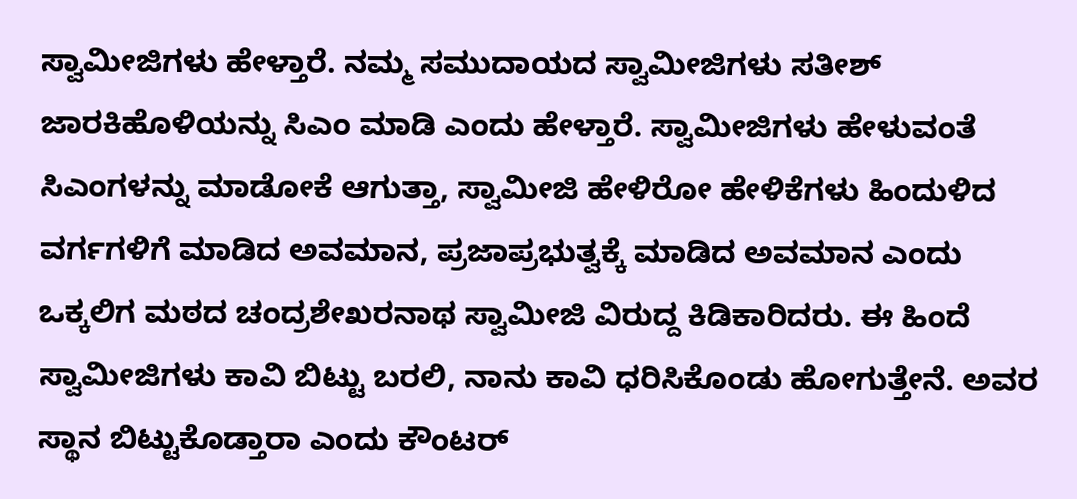ಸ್ವಾಮೀಜಿಗಳು ಹೇಳ್ತಾರೆ. ನಮ್ಮ ಸಮುದಾಯದ ಸ್ವಾಮೀಜಿಗಳು ಸತೀಶ್ ಜಾರಕಿಹೊಳಿಯನ್ನು ಸಿಎಂ ಮಾಡಿ ಎಂದು ಹೇಳ್ತಾರೆ. ಸ್ವಾಮೀಜಿಗಳು ಹೇಳುವಂತೆ ಸಿಎಂಗಳನ್ನು ಮಾಡೋಕೆ ಆಗುತ್ತಾ, ಸ್ವಾಮೀಜಿ ಹೇಳಿರೋ ಹೇಳಿಕೆಗಳು ಹಿಂದುಳಿದ ವರ್ಗಗಳಿಗೆ ಮಾಡಿದ ಅವಮಾನ, ಪ್ರಜಾಪ್ರಭುತ್ವಕ್ಕೆ ಮಾಡಿದ ಅವಮಾನ ಎಂದು ಒಕ್ಕಲಿಗ ಮಠದ ಚಂದ್ರಶೇಖರನಾಥ ಸ್ವಾಮೀಜಿ ವಿರುದ್ದ ಕಿಡಿಕಾರಿದರು. ಈ ಹಿಂದೆ ಸ್ವಾಮೀಜಿಗಳು ಕಾವಿ ಬಿಟ್ಟು ಬರಲಿ, ನಾನು ಕಾವಿ ಧರಿಸಿಕೊಂಡು ಹೋಗುತ್ತೇನೆ. ಅವರ ಸ್ಥಾನ ಬಿಟ್ಟುಕೊಡ್ತಾರಾ ಎಂದು ಕೌಂಟರ್‍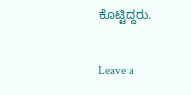ಕೊಟ್ಟಿದ್ದರು.

Leave a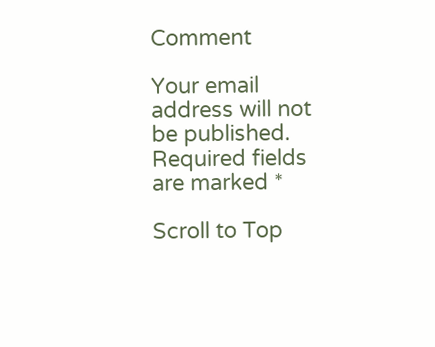Comment

Your email address will not be published. Required fields are marked *

Scroll to Top